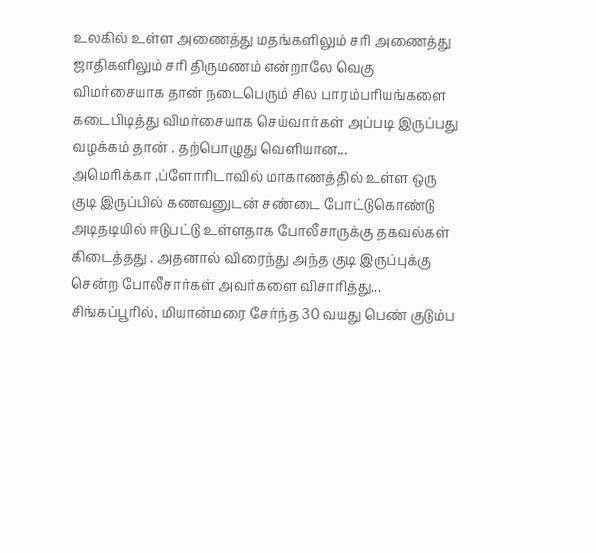உலகில் உள்ள அணைத்து மதங்களிலும் சரி அணைத்து ஜாதிகளிலும் சரி திருமணம் என்றாலே வெகு விமர்சையாக தான் நடைபெரும் சில பாரம்பரியங்களை கடைபிடித்து விமர்சையாக செய்வார்கள் அப்படி இருப்பது வழக்கம் தான் . தற்பொழுது வெளியான...
அமெரிக்கா ,ப்ளோரிடாவில் மாகாணத்தில் உள்ள ஒரு குடி இருப்பில் கணவனுடன் சண்டை போட்டுகொண்டு அடிதடியில் ஈடுபட்டு உள்ளதாக போலீசாருக்கு தகவல்கள் கிடைத்தது . அதனால் விரைந்து அந்த குடி இருப்புக்கு சென்ற போலீசார்கள் அவர்களை விசாரித்து...
சிங்கப்பூரில், மியான்மரை சேர்ந்த 30 வயது பெண் குடும்ப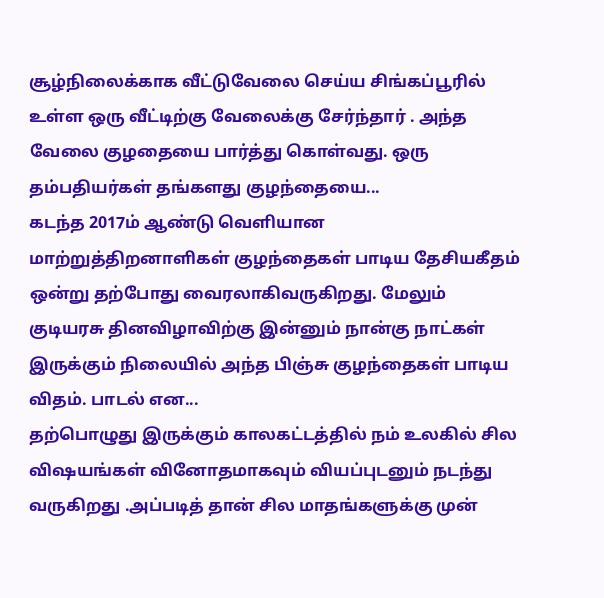சூழ்நிலைக்காக வீட்டுவேலை செய்ய சிங்கப்பூரில் உள்ள ஒரு வீட்டிற்கு வேலைக்கு சேர்ந்தார் . அந்த வேலை குழதையை பார்த்து கொள்வது. ஒரு தம்பதியர்கள் தங்களது குழந்தையை...
கடந்த 2017ம் ஆண்டு வெளியான மாற்றுத்திறனாளிகள் குழந்தைகள் பாடிய தேசியகீதம் ஒன்று தற்போது வைரலாகிவருகிறது. மேலும் குடியரசு தினவிழாவிற்கு இன்னும் நான்கு நாட்கள் இருக்கும் நிலையில் அந்த பிஞ்சு குழந்தைகள் பாடிய விதம். பாடல் என...
தற்பொழுது இருக்கும் காலகட்டத்தில் நம் உலகில் சில விஷயங்கள் வினோதமாகவும் வியப்புடனும் நடந்து வருகிறது .அப்படித் தான் சில மாதங்களுக்கு முன்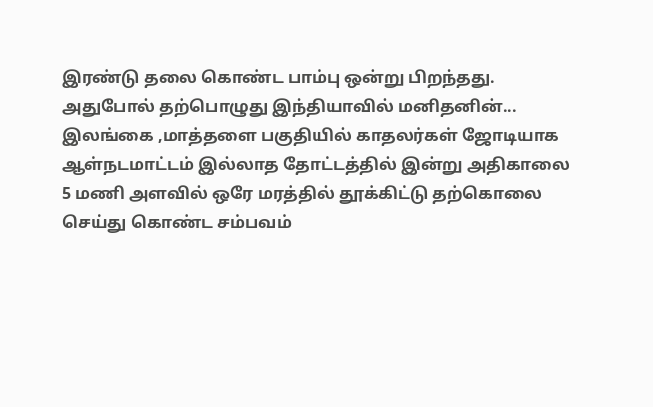இரண்டு தலை கொண்ட பாம்பு ஒன்று பிறந்தது. அதுபோல் தற்பொழுது இந்தியாவில் மனிதனின்...
இலங்கை ,மாத்தளை பகுதியில் காதலர்கள் ஜோடியாக ஆள்நடமாட்டம் இல்லாத தோட்டத்தில் இன்று அதிகாலை 5 மணி அளவில் ஒரே மரத்தில் தூக்கிட்டு தற்கொலை செய்து கொண்ட சம்பவம்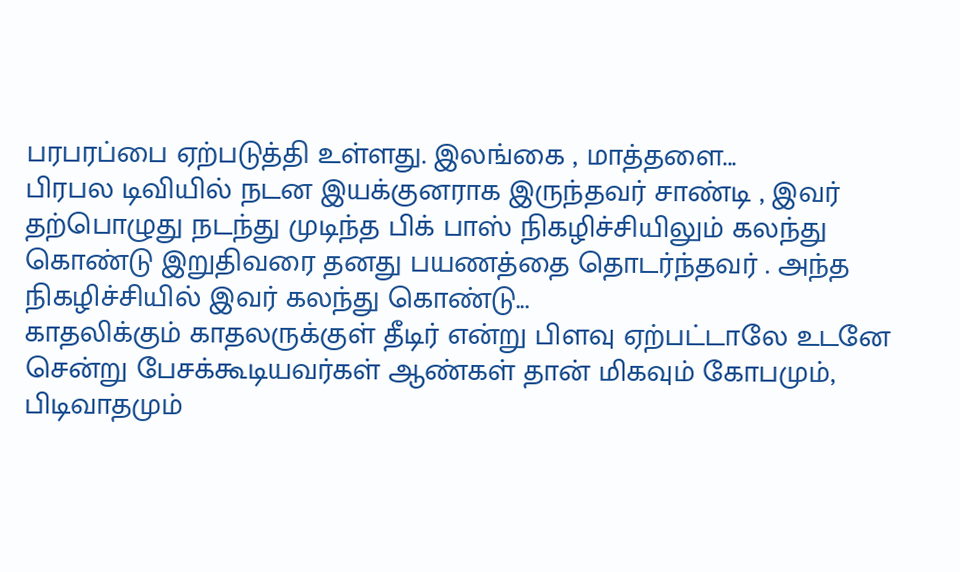பரபரப்பை ஏற்படுத்தி உள்ளது. இலங்கை , மாத்தளை...
பிரபல டிவியில் நடன இயக்குனராக இருந்தவர் சாண்டி , இவர் தற்பொழுது நடந்து முடிந்த பிக் பாஸ் நிகழிச்சியிலும் கலந்து கொண்டு இறுதிவரை தனது பயணத்தை தொடர்ந்தவர் . அந்த நிகழிச்சியில் இவர் கலந்து கொண்டு...
காதலிக்கும் காதலருக்குள் தீடிர் என்று பிளவு ஏற்பட்டாலே உடனே சென்று பேசக்கூடியவர்கள் ஆண்கள் தான் மிகவும் கோபமும், பிடிவாதமும்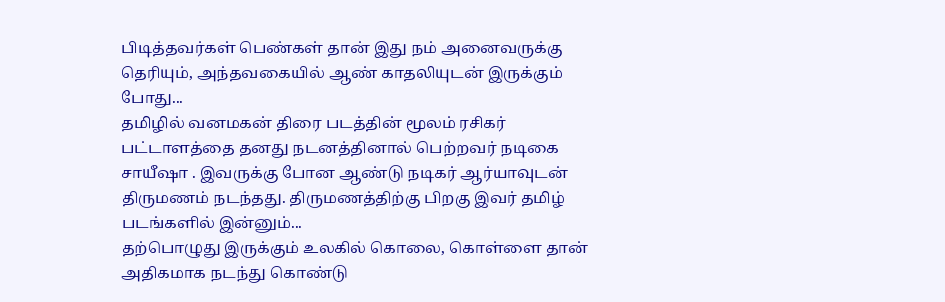பிடித்தவர்கள் பெண்கள் தான் இது நம் அனைவருக்கு தெரியும், அந்தவகையில் ஆண் காதலியுடன் இருக்கும் போது...
தமிழில் வனமகன் திரை படத்தின் மூலம் ரசிகர் பட்டாளத்தை தனது நடனத்தினால் பெற்றவர் நடிகை சாயீஷா . இவருக்கு போன ஆண்டு நடிகர் ஆர்யாவுடன் திருமணம் நடந்தது. திருமணத்திற்கு பிறகு இவர் தமிழ் படங்களில் இன்னும்...
தற்பொழுது இருக்கும் உலகில் கொலை, கொள்ளை தான் அதிகமாக நடந்து கொண்டு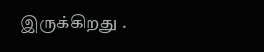இருக்கிறது .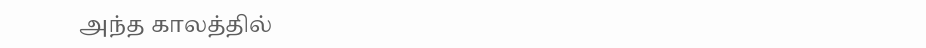அந்த காலத்தில்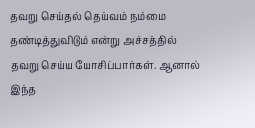தவறு செய்தல் தெய்வம் நம்மை தண்டித்துவிடும் என்று அச்சத்தில் தவறு செய்ய யோசிப்பார்கள். ஆனால் இந்த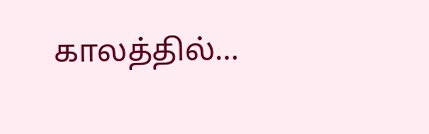காலத்தில்...